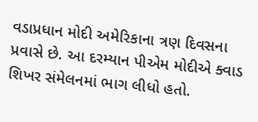વડાપ્રધાન મોદી અમેરિકાના ત્રણ દિવસના પ્રવાસે છે. આ દરમ્યાન પીએમ મોદીએ ક્વાડ શિખર સંમેલનમાં ભાગ લીધો હતો.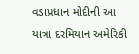વડાપ્રધાન મોદીની આ યાત્રા દરમિયાન અમેરિકી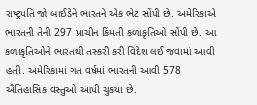રાષ્ટ્રપતિ જો બાઈડેને ભારતને એક ભેટ સોંપી છે. અમેરિકાએ ભારતની તેની 297 પ્રાચીન કિંમતી કળાકૃતિઓ સોંપી છે. આ કળાકૃતિઓને ભારતથી તસ્કરી કરી વિદેશ લઈ જવામાં આવી હતી. અમેરિકામાં ગત વર્ષમાં ભારતની આવી 578 ઐતિહાસિક વસ્તુઓ આપી ચુકયા છે.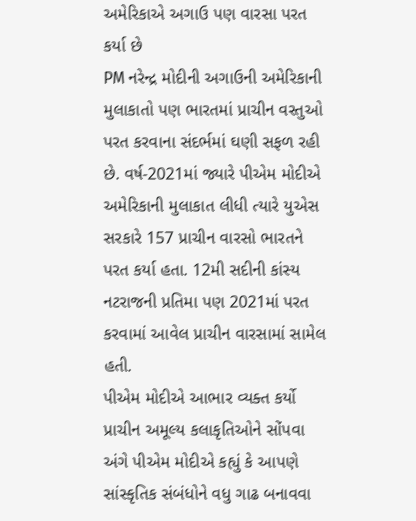અમેરિકાએ અગાઉ પણ વારસા પરત કર્યા છે
PM નરેન્દ્ર મોદીની અગાઉની અમેરિકાની મુલાકાતો પણ ભારતમાં પ્રાચીન વસ્તુઓ પરત કરવાના સંદર્ભમાં ઘણી સફળ રહી છે. વર્ષ-2021માં જ્યારે પીએમ મોદીએ અમેરિકાની મુલાકાત લીધી ત્યારે યુએસ સરકારે 157 પ્રાચીન વારસો ભારતને પરત કર્યા હતા. 12મી સદીની કાંસ્ય નટરાજની પ્રતિમા પણ 2021માં પરત કરવામાં આવેલ પ્રાચીન વારસામાં સામેલ હતી.
પીએમ મોદીએ આભાર વ્યક્ત કર્યો
પ્રાચીન અમૂલ્ય કલાકૃતિઓને સોંપવા અંગે પીએમ મોદીએ કહ્યું કે આપણે સાંસ્કૃતિક સંબંધોને વધુ ગાઢ બનાવવા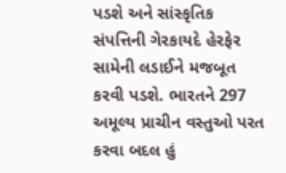પડશે અને સાંસ્કૃતિક સંપત્તિની ગેરકાયદે હેરફેર સામેની લડાઈને મજબૂત કરવી પડશે. ભારતને 297 અમૂલ્ય પ્રાચીન વસ્તુઓ પરત કરવા બદલ હું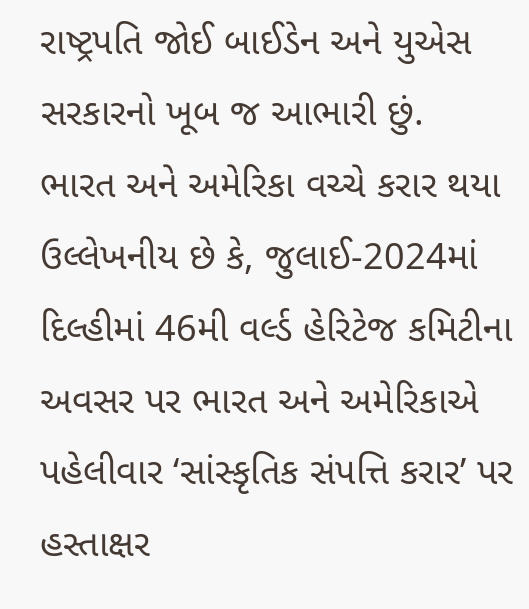રાષ્ટ્રપતિ જોઈ બાઈડેન અને યુએસ સરકારનો ખૂબ જ આભારી છું.
ભારત અને અમેરિકા વચ્ચે કરાર થયા
ઉલ્લેખનીય છે કે, જુલાઈ-2024માં દિલ્હીમાં 46મી વર્લ્ડ હેરિટેજ કમિટીના અવસર પર ભારત અને અમેરિકાએ પહેલીવાર ‘સાંસ્કૃતિક સંપત્તિ કરાર’ પર હસ્તાક્ષર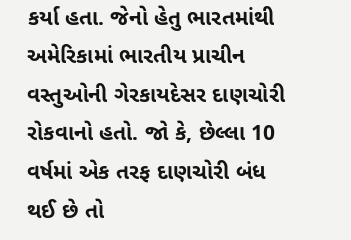કર્યા હતા. જેનો હેતુ ભારતમાંથી અમેરિકામાં ભારતીય પ્રાચીન વસ્તુઓની ગેરકાયદેસર દાણચોરી રોકવાનો હતો. જો કે, છેલ્લા 10 વર્ષમાં એક તરફ દાણચોરી બંધ થઈ છે તો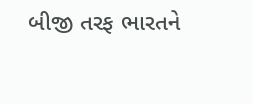બીજી તરફ ભારતને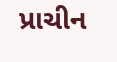પ્રાચીન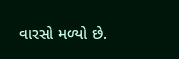વારસો મળ્યો છે.